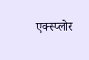एक्स्प्लोर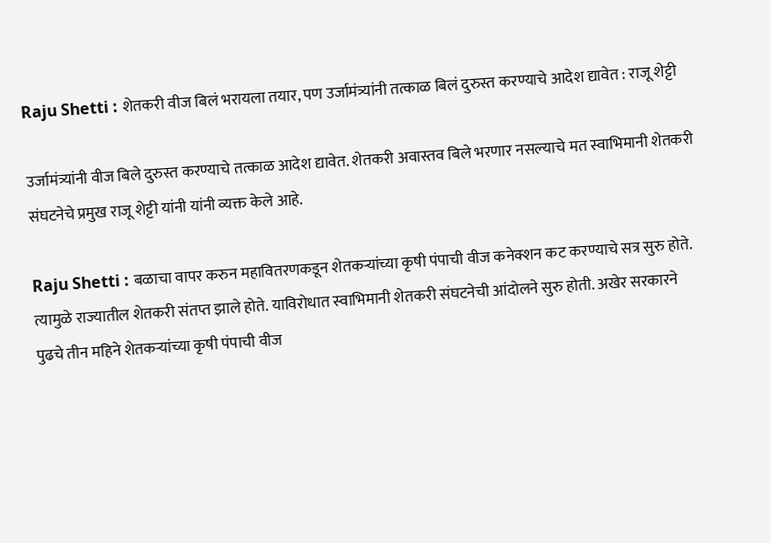Raju Shetti : शेतकरी वीज बिलं भरायला तयार, पण उर्जामंत्र्यांनी तत्काळ बिलं दुरुस्त करण्याचे आदेश द्यावेत : राजू शेट्टी

उर्जामंत्र्यांनी वीज बिले दुरुस्त करण्याचे तत्काळ आदेश द्यावेत. शेतकरी अवास्तव बिले भरणार नसल्याचे मत स्वाभिमानी शेतकरी संघटनेचे प्रमुख राजू शेट्टी यांनी यांनी व्यक्त केले आहे.

Raju Shetti : बळाचा वापर करुन महावितरणकडून शेतकऱ्यांच्या कृषी पंपाची वीज कनेक्शन कट करण्याचे सत्र सुरु होते. त्यामुळे राज्यातील शेतकरी संतप्त झाले होते. याविरोधात स्वाभिमानी शेतकरी संघटनेची आंदोलने सुरु होती. अखेर सरकारने पुढचे तीन महिने शेतकऱ्यांच्या कृषी पंपाची वीज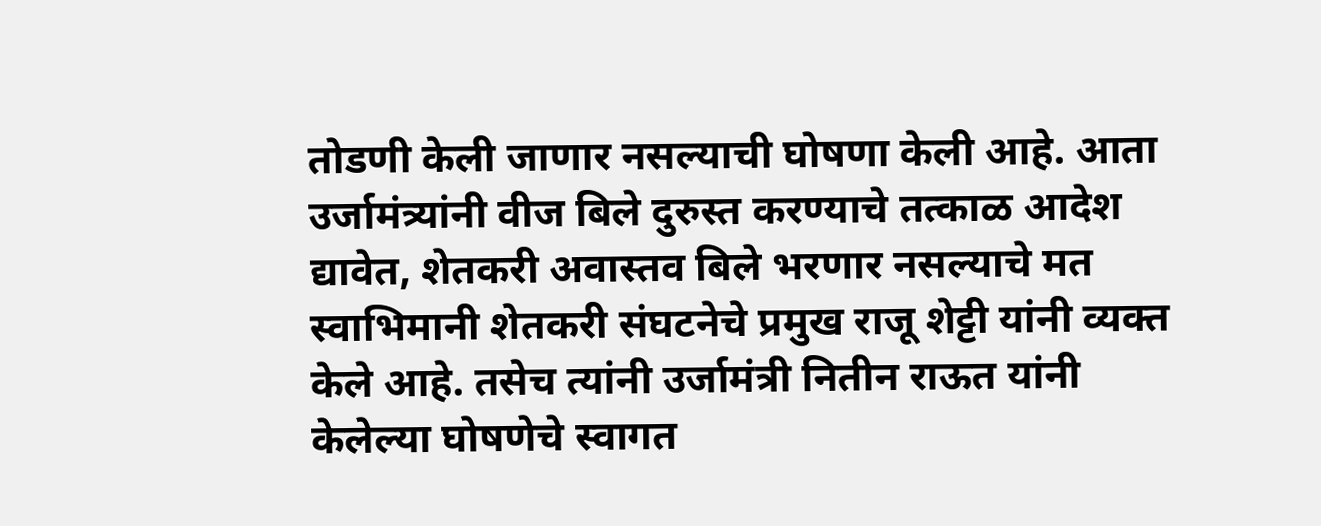तोडणी केली जाणार नसल्याची घोषणा केली आहे. आता उर्जामंत्र्यांनी वीज बिले दुरुस्त करण्याचे तत्काळ आदेश द्यावेत, शेतकरी अवास्तव बिले भरणार नसल्याचे मत स्वाभिमानी शेतकरी संघटनेचे प्रमुख राजू शेट्टी यांनी व्यक्त केले आहे. तसेच त्यांनी उर्जामंत्री नितीन राऊत यांनी केलेल्या घोषणेचे स्वागत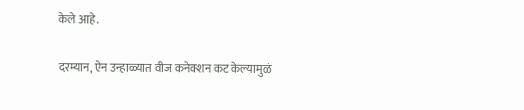केले आहे.

दरम्यान, ऐन उन्हाळ्यात वीज कनेक्शन कट केल्यामुळं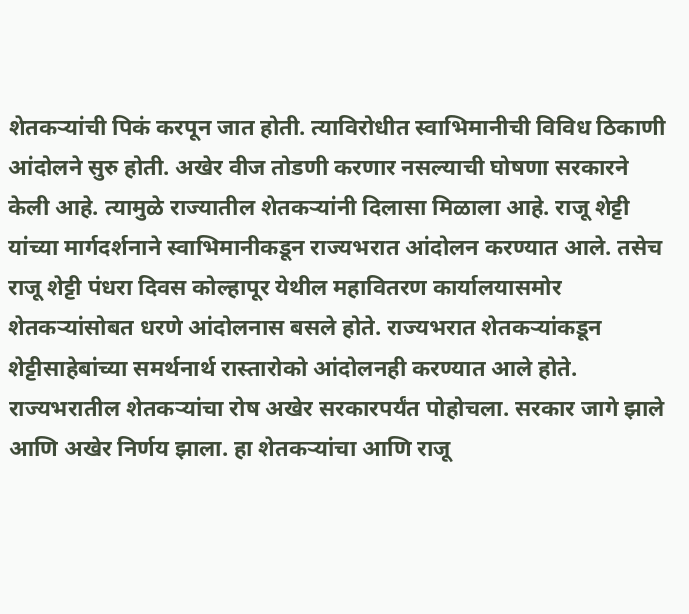शेतकऱ्यांची पिकं करपून जात होती. त्याविरोधीत स्वाभिमानीची विविध ठिकाणी आंदोलने सुरु होती. अखेर वीज तोडणी करणार नसल्याची घोषणा सरकारने केली आहे. त्यामुळे राज्यातील शेतकऱ्यांनी दिलासा मिळाला आहे. राजू शेट्टी यांच्या मार्गदर्शनाने स्वाभिमानीकडून राज्यभरात आंदोलन करण्यात आले. तसेच  राजू शेट्टी पंधरा दिवस कोल्हापूर येथील महावितरण कार्यालयासमोर शेतकऱ्यांसोबत धरणे आंदोलनास बसले होते. राज्यभरात शेतकर्‍यांकडून शेट्टीसाहेबांच्या समर्थनार्थ रास्तारोको आंदोलनही करण्यात आले होते. राज्यभरातील शेतकर्‍यांचा रोष अखेर सरकारपर्यंत पोहोचला. सरकार जागे झाले आणि अखेर निर्णय झाला. हा शेतकर्‍यांचा आणि राजू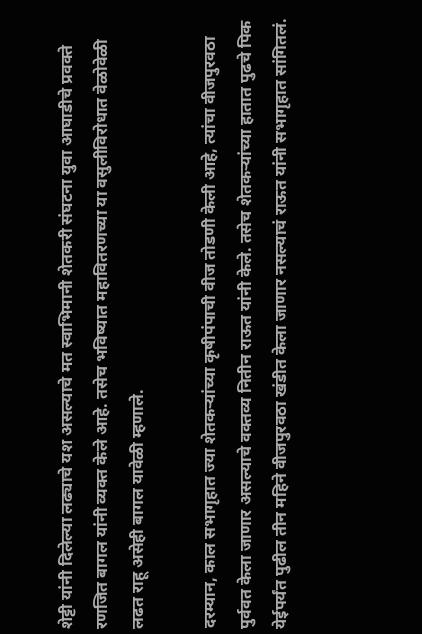शेट्टी यांनी दिलेल्या लढ्याचे यश असल्याचे मत स्वाभिमानी शेतकरी संघटना युवा आघाडीचे प्रवक्ते रणजित बागल यांनी व्यक्त केले आहे. तसेच भविष्यात महावितरणच्या या वसुलीविरोधात वेळोवेळी लढत राहू असेही बागल यावेळी म्हणाले.

दरम्यान, काल सभागृहात ज्या शेतकऱ्यांच्या कृषीपंपाची वीज तोडणी केली आहे, त्यांचा वीजपुरवठा पुर्ववत केला जाणार असल्याचे वक्तव्य नितीन राऊत यांनी केले. तसेच शेतकऱ्यांच्या हातात पुढचे पिक येईपर्यंत पुढील तीन महिने वीजपुरवठा खंडीत केला जाणार नसल्याचं राऊत यांनी सभागृहात सांगितलं.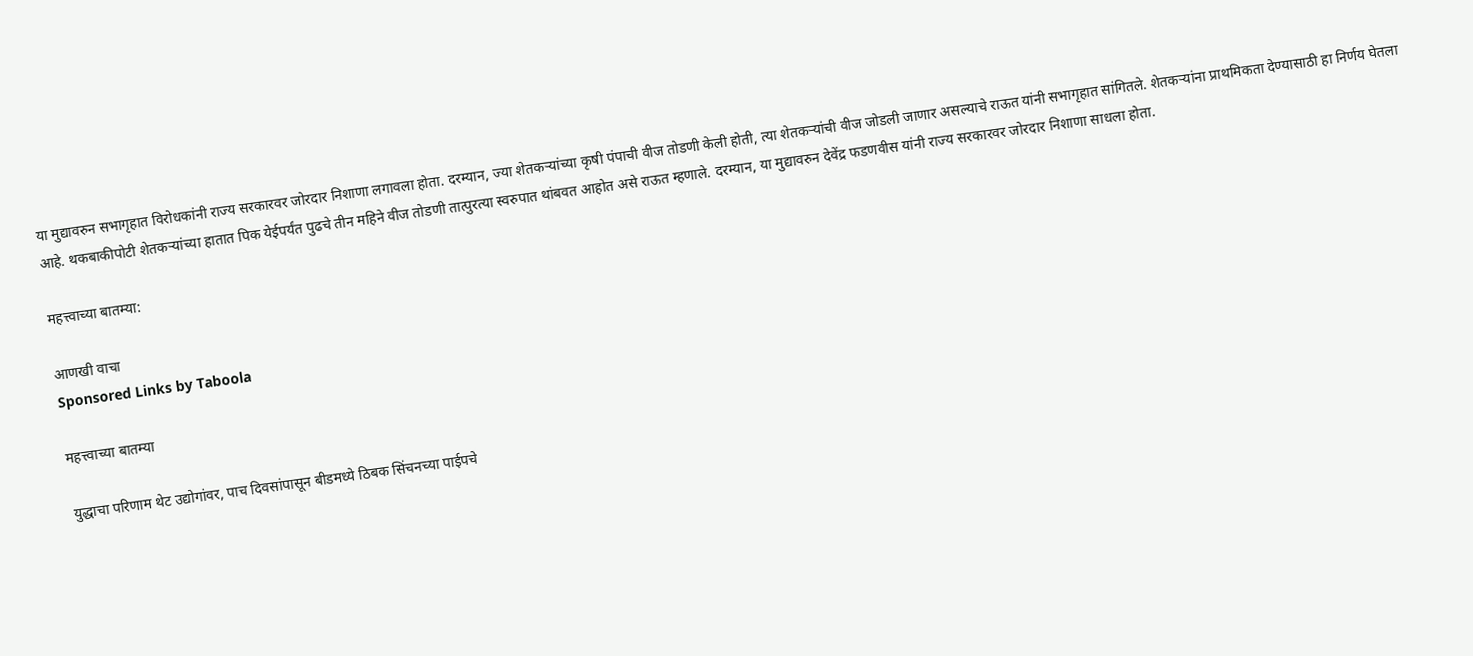या मुद्यावरुन सभागृहात विरोधकांनी राज्य सरकारवर जोरदार निशाणा लगावला होता. दरम्यान, ज्या शेतकऱ्यांच्या कृषी पंपाची वीज तोडणी केली होती, त्या शेतकऱ्यांची वीज जोडली जाणार असल्याचे राऊत यांनी सभागृहात सांगितले. शेतकऱ्यांना प्राथमिकता देण्यासाठी हा निर्णय घेतला आहे. थकबाकीपोटी शेतकऱ्यांच्या हातात पिक येईपर्यंत पुढचे तीन महिने वीज तोडणी तात्पुरत्या स्वरुपात थांबवत आहोत असे राऊत म्हणाले. दरम्यान, या मुद्यावरुन देवेंद्र फडणवीस यांनी राज्य सरकारवर जोरदार निशाणा साधला होता.

महत्त्वाच्या बातम्या:

आणखी वाचा
Sponsored Links by Taboola

महत्त्वाच्या बातम्या

युद्धाचा परिणाम थेट उद्योगांवर, पाच दिवसांपासून बीडमध्ये ठिबक सिंचनच्या पाईपचे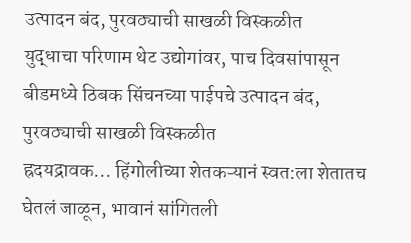उत्पादन बंद, पुरवठ्याची साखळी विस्कळीत
युद्धाचा परिणाम थेट उद्योगांवर, पाच दिवसांपासून बीडमध्ये ठिबक सिंचनच्या पाईपचे उत्पादन बंद, पुरवठ्याची साखळी विस्कळीत
ह्रदयद्रावक... हिंगोलीच्या शेतकऱ्यानं स्वत:ला शेतातच घेतलं जाळून, भावानं सांगितली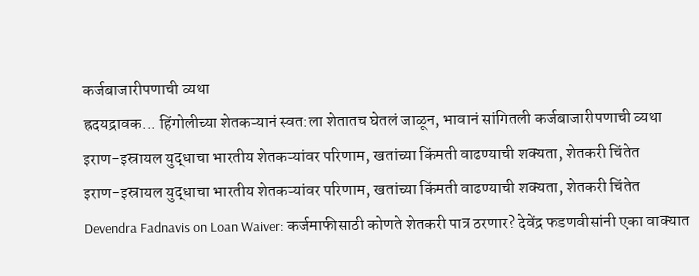कर्जबाजारीपणाची व्यथा
ह्रदयद्रावक... हिंगोलीच्या शेतकऱ्यानं स्वत:ला शेतातच घेतलं जाळून, भावानं सांगितली कर्जबाजारीपणाची व्यथा
इराण-इस्रायल युद्धाचा भारतीय शेतकऱ्यांवर परिणाम, खतांच्या किंमती वाढण्याची शक्यता, शेतकरी चिंतेत
इराण-इस्रायल युद्धाचा भारतीय शेतकऱ्यांवर परिणाम, खतांच्या किंमती वाढण्याची शक्यता, शेतकरी चिंतेत
Devendra Fadnavis on Loan Waiver: कर्जमाफीसाठी कोणते शेतकरी पात्र ठरणार? देवेंद्र फडणवीसांनी एका वाक्यात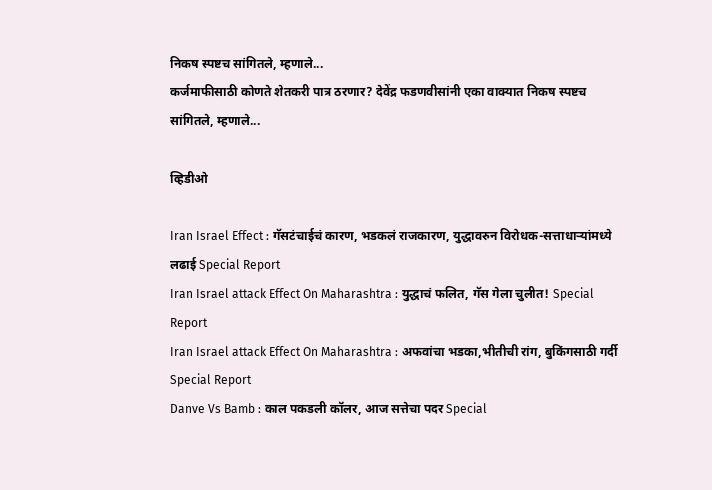निकष स्पष्टच सांगितले, म्हणाले...
कर्जमाफीसाठी कोणते शेतकरी पात्र ठरणार? देवेंद्र फडणवीसांनी एका वाक्यात निकष स्पष्टच सांगितले, म्हणाले...

व्हिडीओ

Iran Israel Effect : गॅसटंचाईचं कारण, भडकलं राजकारण, युद्धावरुन विरोधक-सत्ताधाऱ्यांमध्ये लढाई Special Report
Iran Israel attack Effect On Maharashtra : युद्धाचं फलित, गॅस गेला चुलीत! Special Report
Iran Israel attack Effect On Maharashtra : अफवांचा भडका,भीतीची रांग, बुकिंगसाठी गर्दी Special Report
Danve Vs Bamb : काल पकडली कॉलर, आज सत्तेचा पदर Special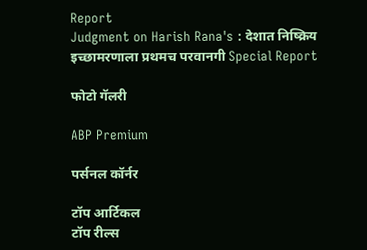Report
Judgment on Harish Rana's : देशात निष्क्रिय इच्छामरणाला प्रथमच परवानगी Special Report

फोटो गॅलरी

ABP Premium

पर्सनल कॉर्नर

टॉप आर्टिकल
टॉप रील्स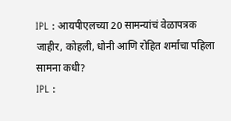IPL : आयपीएलच्या 20 सामन्यांचं वेळापत्रक जाहीर, कोहली, धोनी आणि रोहित शर्माचा पहिला सामना कधी?
IPL :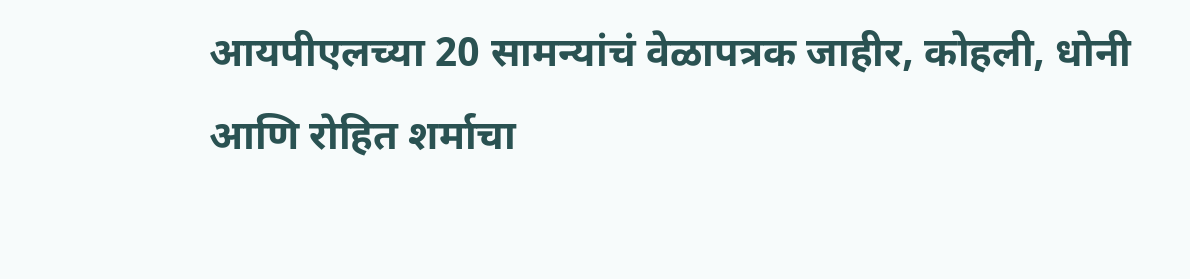आयपीएलच्या 20 सामन्यांचं वेळापत्रक जाहीर, कोहली, धोनी आणि रोहित शर्माचा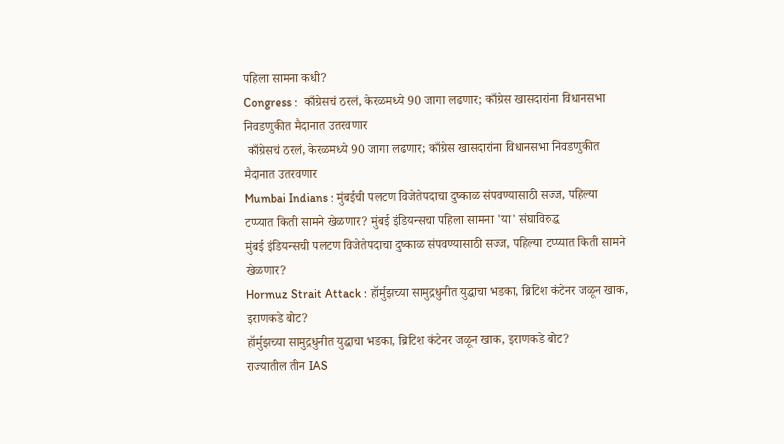पहिला सामना कधी?
Congress :  काँग्रेसचं ठरलं, केरळमध्ये 90 जागा लढणार; काँग्रेस खासदारांना विधानसभा निवडणुकीत मैदानात उतरवणार
 काँग्रेसचं ठरलं, केरळमध्ये 90 जागा लढणार; काँग्रेस खासदारांना विधानसभा निवडणुकीत मैदानात उतरवणार
Mumbai Indians : मुंबईची पलटण विजेतेपदाचा दुष्काळ संपवण्यासाठी सज्ज, पहिल्या टप्प्यात किती सामने खेळणार? मुंबई इंडियन्सचा पहिला सामना 'या' संघाविरुद्ध
मुंबई इंडियन्सची पलटण विजेतेपदाचा दुष्काळ संपवण्यासाठी सज्ज, पहिल्या टप्प्यात किती सामने खेळणार?
Hormuz Strait Attack : हॉर्मुझच्या सामुद्रधुनीत युद्धाचा भडका, ब्रिटिश कंटेनर जळून खाक, इराणकडे बोट?
हॉर्मुझच्या सामुद्रधुनीत युद्धाचा भडका, ब्रिटिश कंटेनर जळून खाक, इराणकडे बोट?
राज्यातील तीन IAS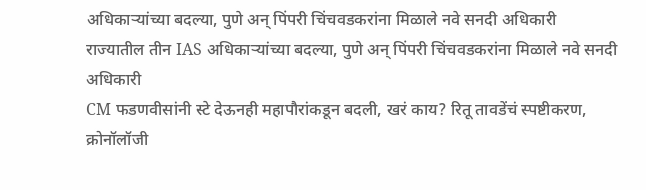अधिकाऱ्यांच्या बदल्या, पुणे अन् पिंपरी चिंचवडकरांना मिळाले नवे सनदी अधिकारी
राज्यातील तीन IAS अधिकाऱ्यांच्या बदल्या, पुणे अन् पिंपरी चिंचवडकरांना मिळाले नवे सनदी अधिकारी
CM फडणवीसांनी स्टे देऊनही महापौरांकडून बदली, खरं काय? रितू तावडेंचं स्पष्टीकरण, क्रोनॉलॉजी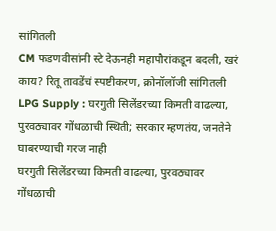सांगितली
CM फडणवीसांनी स्टे देऊनही महापौरांकडून बदली, खरं काय? रितू तावडेंचं स्पष्टीकरण, क्रोनॉलॉजी सांगितली
LPG Supply : घरगुती सिलेंडरच्या किमती वाढल्या, पुरवठ्यावर गोंधळाची स्थिती; सरकार म्हणतंय, जनतेने घाबरण्याची गरज नाही
घरगुती सिलेंडरच्या किमती वाढल्या, पुरवठ्यावर गोंधळाची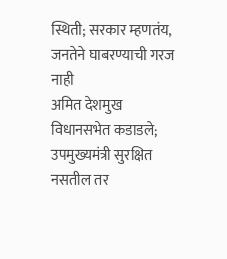स्थिती; सरकार म्हणतंय, जनतेने घाबरण्याची गरज नाही
अमित देशमुख विधानसभेत कडाडले; उपमुख्यमंत्री सुरक्षित नसतील तर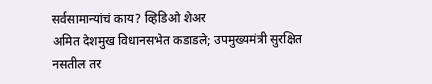सर्वसामान्यांचं काय? व्हिडिओ शेअर
अमित देशमुख विधानसभेत कडाडले; उपमुख्यमंत्री सुरक्षित नसतील तर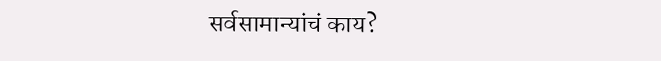सर्वसामान्यांचं काय?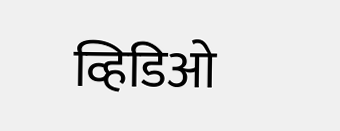व्हिडिओ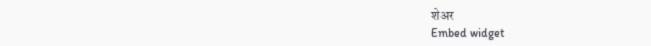शेअर
Embed widget